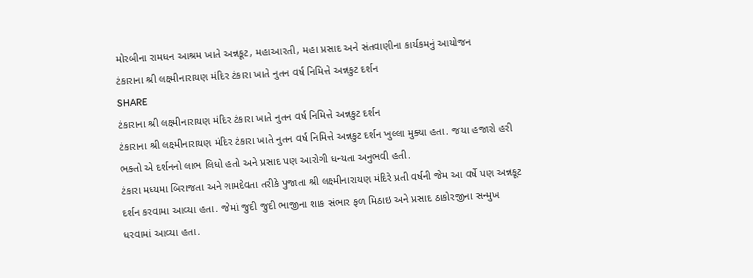મોરબીના રામધન આશ્રમ ખાતે અન્નકૂટ, મહાઆરતી, મહા પ્રસાદ અને સંતવાણીના કાર્યકમનું આયોજન
ટંકારાના શ્રી લક્ષ્મીનારાયણ મંદિર ટંકારા ખાતે નુતન વર્ષ નિમિત્તે અન્નકુટ દર્શન
SHARE
ટંકારાના શ્રી લક્ષ્મીનારાયણ મંદિર ટંકારા ખાતે નુતન વર્ષ નિમિત્તે અન્નકુટ દર્શન
ટંકારાના શ્રી લક્ષ્મીનારાયણ મંદિર ટંકારા ખાતે નુતન વર્ષ નિમિત્તે અન્નકુટ દર્શન ખુલ્લા મુક્યા હતા. જયા હજારો હરી ભક્તો એ દર્શનનો લાભ લિધો હતો અને પ્રસાદ પણ આરોગી ધન્યતા અનુભવી હતી.
ટંકારા મધ્યમા બિરાજતા અને ગ઼ામદેવતા તરીકે પુજાતા શ્રી લક્ષ્મીનારાયણ મંદિરે પ્રતી વર્ષની જેમ આ વર્ષે પણ અન્નકૂટ દર્શન કરવામા આવ્યા હતા. જેમાં જુદી જુદી ભાજીના શાક સંભાર ફળ મિઠાઇ અને પ્રસાદ ઠાકોરજીના સન્મુખ ધરવામાં આવ્યા હતા.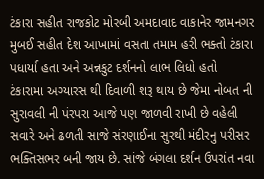ટંકારા સહીત રાજકોટ મોરબી અમદાવાદ વાકાનેર જામનગર મુબઈ સહીત દેશ આખામાં વસતા તમામ હરી ભક્તો ટંકારા પધાર્યા હતા અને અન્નકુટ દર્શનનો લાભ લિધો હતો
ટંકારામા અગ્યારસ થી દિવાળી શરૂ થાય છે જેમા નોબત ની સુરાવલી ની પંરપરા આજે પણ જાળવી રાખી છે વહેલી સવારે અને ઢળતી સાજે સંરણાઈના સુરથી મંદીરનુ પરીસર ભક્તિસભર બની જાય છે. સાંજે બંગલા દર્શન ઉપરાંત નવા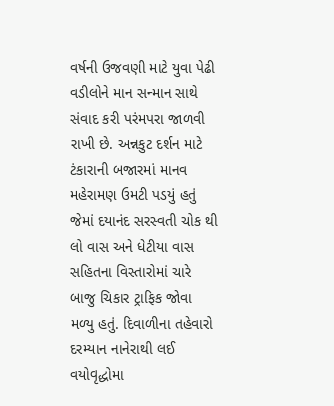વર્ષની ઉજવણી માટે યુવા પેઢી વડીલોને માન સન્માન સાથે સંવાદ કરી પરંમપરા જાળવી રાખી છે. અન્નકુટ દર્શન માટે ટંકારાની બજારમાં માનવ મહેરામણ ઉમટી પડયું હતું જેમાં દયાનંદ સરસ્વતી ચોક થી લો વાસ અને ધેટીયા વાસ સહિતના વિસ્તારોમાં ચારે બાજુ ચિકાર ટ્રાફિક જોવા મળ્યુ હતું. દિવાળીના તહેવારો દરમ્યાન નાનેરાથી લઈ વયોવૃદ્ધોમા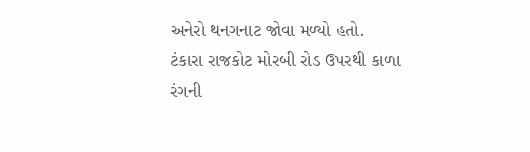અનેરો થનગનાટ જોવા મળ્યો હતો.
ટંકારા રાજકોટ મોરબી રોડ ઉપરથી કાળા રંગની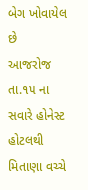બેગ ખોવાયેલ છે
આજરોજ તા.૧૫ ના સવારે હોનેસ્ટ હોટલથી મિતાણા વચ્ચે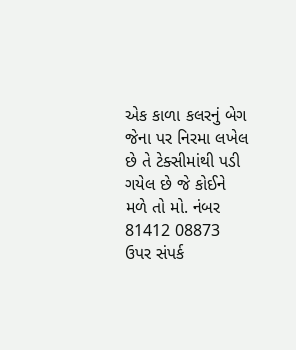એક કાળા કલરનું બેગ જેના પર નિરમા લખેલ છે તે ટેક્સીમાંથી પડી ગયેલ છે જે કોઈને મળે તો મો. નંબર 81412 08873 ઉપર સંપર્ક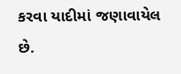કરવા યાદીમાં જણાવાયેલ છે.